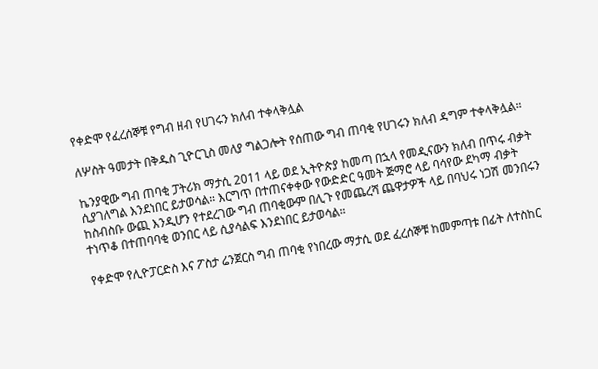የቀድሞ የፈረሰኞቹ የግብ ዘብ የሀገሩን ክለብ ተቀላቅሏል

ለሦስት ዓመታት በቅዱስ ጊዮርጊስ መለያ ግልጋሎት የሰጠው ግብ ጠባቂ የሀገሩን ክለብ ዳግም ተቀላቅሏል።

ኬንያዊው ግብ ጠባቂ ፓትሪክ ማታሲ 2011 ላይ ወደ ኢትዮጵያ ከመጣ በኋላ የመዲናውን ክለብ በጥሩ ብቃት ሲያገለግል እንደነበር ይታወሳል። እርግጥ በተጠናቀቀው የውድድር ዓመት ጅማሮ ላይ ባሳየው ደካማ ብቃት ከስብስቡ ውጪ እንዲሆን የተደረገው ግብ ጠባቂውም በሊጉ የመጨረሻ ጨዋታዎች ላይ በባህሩ ነጋሽ መንበሩን ተነጥቆ በተጠባባቂ ወንበር ላይ ሲያሳልፍ እንደነበር ይታወሳል።

የቀድሞ የሊዮፓርድስ እና ፖስታ ሬንጀርስ ግብ ጠባቂ የነበረው ማታሲ ወደ ፈረሰኞቹ ከመምጣቱ በፊት ለተስከር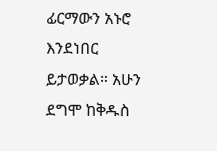ፊርማውን አኑሮ እንደነበር ይታወቃል። አሁን ደግሞ ከቅዱስ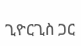ጊዮርጊስ ጋር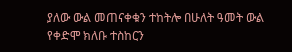ያለው ውል መጠናቀቁን ተከትሎ በሁለት ዓመት ውል የቀድሞ ክለቡ ተስከርን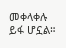መቀላቀሉ ይፋ ሆኗል።